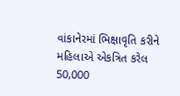વાંકાનેરમાં ભિક્ષાવૃતિ કરીને મહિલાએ એકત્રિત કરેલ 50,000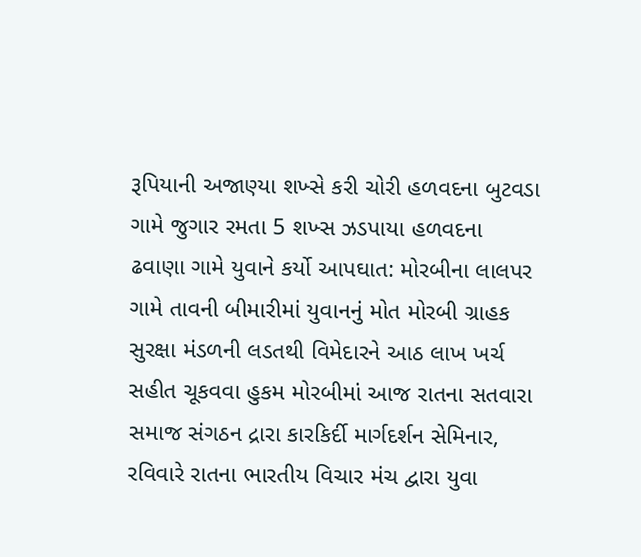રૂપિયાની અજાણ્યા શખ્સે કરી ચોરી હળવદના બુટવડા ગામે જુગાર રમતા 5 શખ્સ ઝડપાયા હળવદના ઢવાણા ગામે યુવાને કર્યો આપઘાત: મોરબીના લાલપર ગામે તાવની બીમારીમાં યુવાનનું મોત મોરબી ગ્રાહક સુરક્ષા મંડળની લડતથી વિમેદારને આઠ લાખ ખર્ચ સહીત ચૂકવવા હુકમ મોરબીમાં આજ રાતના સતવારા સમાજ સંગઠન દ્રારા કારકિર્દી માર્ગદર્શન સેમિનાર, રવિવારે રાતના ભારતીય વિચાર મંચ દ્વારા યુવા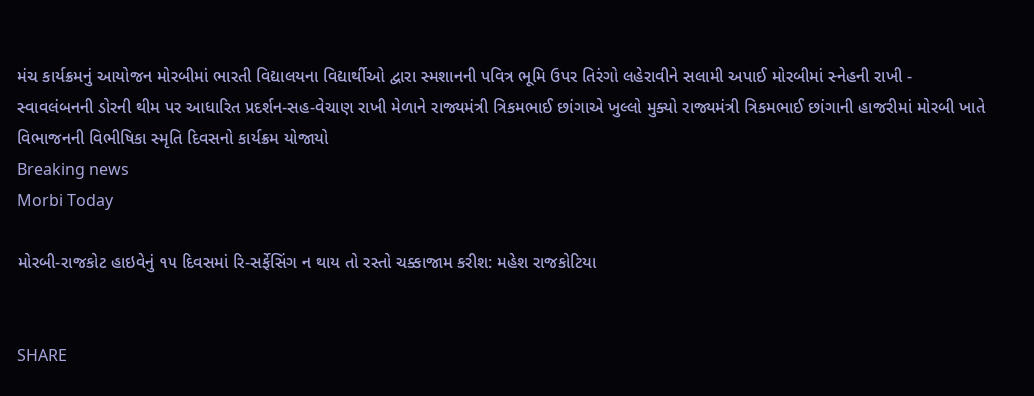મંચ કાર્યક્રમનું આયોજન મોરબીમાં ભારતી વિદ્યાલયના વિદ્યાર્થીઓ દ્વારા સ્મશાનની પવિત્ર ભૂમિ ઉપર તિરંગો લહેરાવીને સલામી અપાઈ મોરબીમાં સ્નેહની રાખી - સ્વાવલંબનની ડોરની થીમ પર આધારિત પ્રદર્શન-સહ-વેચાણ રાખી મેળાને રાજ્યમંત્રી ત્રિકમભાઈ છાંગાએ ખુલ્લો મુક્યો રાજ્યમંત્રી ત્રિકમભાઈ છાંગાની હાજરીમાં મોરબી ખાતે વિભાજનની વિભીષિકા સ્મૃતિ દિવસનો કાર્યક્રમ યોજાયો
Breaking news
Morbi Today

મોરબી-રાજકોટ હાઇવેનું ૧૫ દિવસમાં રિ-સર્ફેસિંગ ન થાય તો રસ્તો ચક્કાજામ કરીશ: મહેશ રાજકોટિયા


SHARE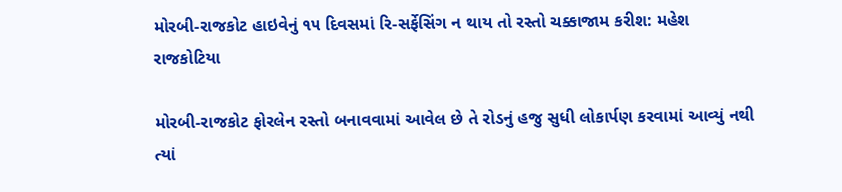મોરબી-રાજકોટ હાઇવેનું ૧૫ દિવસમાં રિ-સર્ફેસિંગ ન થાય તો રસ્તો ચક્કાજામ કરીશ: મહેશ રાજકોટિયા

મોરબી-રાજકોટ ફોરલેન રસ્તો બનાવવામાં આવેલ છે તે રોડનું હજુ સુધી લોકાર્પણ કરવામાં આવ્યું નથી ત્યાં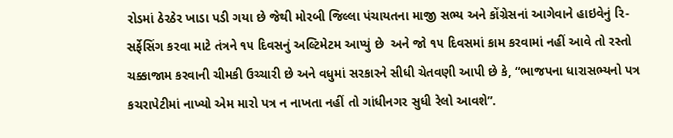રોડમાં ઠેરઠેર ખાડા પડી ગયા છે જેથી મોરબી જિલ્લા પંચાયતના માજી સભ્ય અને કોંગ્રેસનાં આગેવાને હાઇવેનું રિ-સર્ફેસિંગ કરવા માટે તંત્રને ૧૫ દિવસનું અલ્ટિમેટમ આપ્યું છે  અને જો ૧૫ દિવસમાં કામ કરવામાં નહીં આવે તો રસ્તો ચક્કાજામ કરવાની ચીમકી ઉચ્ચારી છે અને વધુમાં સરકારને સીધી ચેતવણી આપી છે કે, “ભાજપના ધારાસભ્યનો પત્ર કચરાપેટીમાં નાખ્યો એમ મારો પત્ર ન નાખતા નહીં તો ગાંધીનગર સુધી રેલો આવશે”.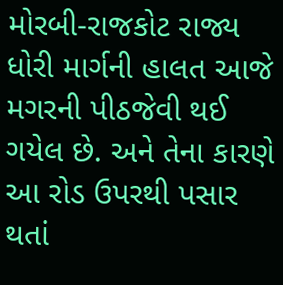મોરબી-રાજકોટ રાજ્ય ધોરી માર્ગની હાલત આજે મગરની પીઠજેવી થઈ ગયેલ છે. અને તેના કારણે આ રોડ ઉપરથી પસાર થતાં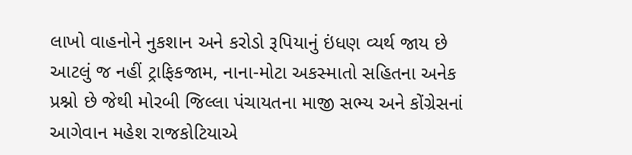લાખો વાહનોને નુકશાન અને કરોડો રૂપિયાનું ઇંધણ વ્યર્થ જાય છે આટલું જ નહીં ટ્રાફિકજામ, નાના-મોટા અકસ્માતો સહિતના અનેક પ્રશ્નો છે જેથી મોરબી જિલ્લા પંચાયતના માજી સભ્ય અને કોંગ્રેસનાં આગેવાન મહેશ રાજકોટિયાએ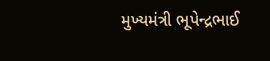મુખ્યમંત્રી ભૂપેન્દ્રભાઈ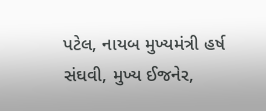પટેલ, નાયબ મુખ્યમંત્રી હર્ષ સંઘવી, મુખ્ય ઈજનેર,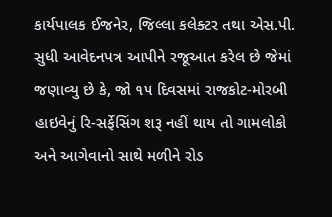કાર્યપાલક ઈજનેર, જિલ્લા કલેક્ટર તથા એસ.પી. સુધી આવેદનપત્ર આપીને રજૂઆત કરેલ છે જેમાં જણાવ્યુ છે કે, જો ૧૫ દિવસમાં રાજકોટ-મોરબી હાઇવેનું રિ-સર્ફેસિંગ શરૂ નહીં થાય તો ગામલોકો અને આગેવાનો સાથે મળીને રોડ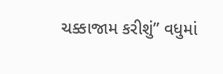ચક્કાજામ કરીશું” વધુમાં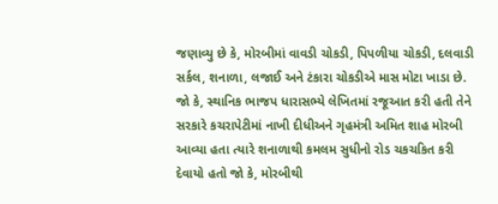જણાવ્યુ છે કે, મોરબીમાં વાવડી ચોકડી, પિપળીયા ચોકડી, દલવાડી સર્કલ, શનાળા, લજાઈ અને ટંકારા ચોકડીએ માસ મોટા ખાડા છે. જો કે, સ્થાનિક ભાજપ ધારાસભ્યે લેખિતમાં રજૂઆત કરી હતી તેને સરકારે કચરાપેટીમાં નાખી દીધીઅને ગૃહમંત્રી અમિત શાહ મોરબી આવ્યા હતા ત્યારે શનાળાથી કમલમ સુધીનો રોડ ચકચકિત કરી દેવાયો હતો જો કે, મોરબીથી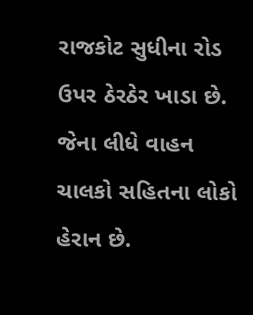રાજકોટ સુધીના રોડ ઉપર ઠેરઠેર ખાડા છે. જેના લીધે વાહન ચાલકો સહિતના લોકો હેરાન છે.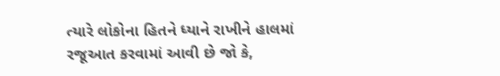ત્યારે લોકોના હિતને ધ્યાને રાખીને હાલમાં રજૂઆત કરવામાં આવી છે જો કે,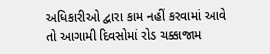અધિકારીઓ દ્વારા કામ નહીં કરવામાં આવે તો આગામી દિવસોમાં રોડ ચક્કાજામ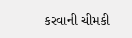કરવાની ચીમકી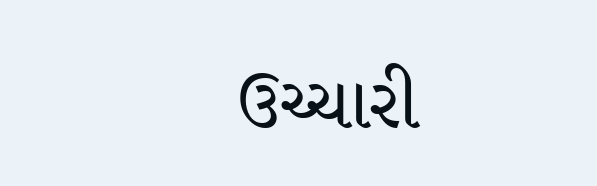ઉચ્ચારી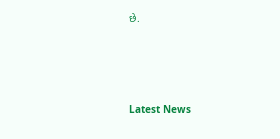છે.






Latest News